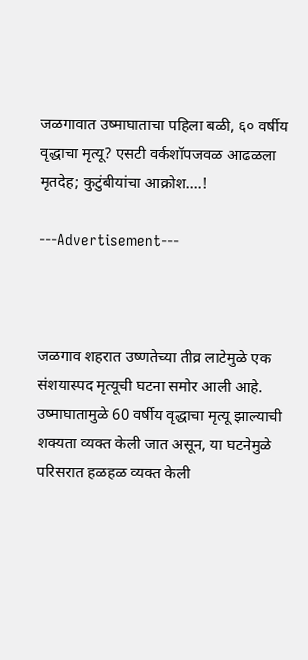जळगावात उष्माघाताचा पहिला बळी, ६० वर्षीय वृद्धाचा मृत्यू? एसटी वर्कशॉपजवळ आढळला मृतदेह; कुटुंबीयांचा आक्रोश….!

---Advertisement---



जळगाव शहरात उष्णतेच्या तीव्र लाटेमुळे एक संशयास्पद मृत्यूची घटना समोर आली आहे. उष्माघातामुळे 60 वर्षीय वृद्धाचा मृत्यू झाल्याची शक्यता व्यक्त केली जात असून, या घटनेमुळे परिसरात हळहळ व्यक्त केली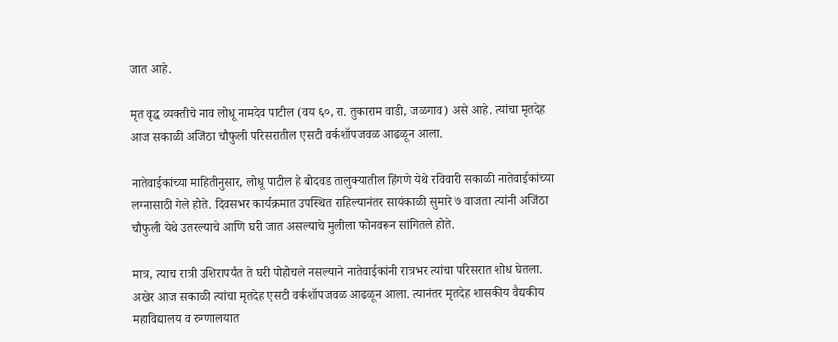जात आहे.

मृत वृद्ध व्यक्तीचे नाव लोधू नामदेव पाटील (वय ६०, रा. तुकाराम वाडी, जळगाव) असे आहे. त्यांचा मृतदेह आज सकाळी अजिंठा चौफुली परिसरातील एसटी वर्कशॉपजवळ आढळून आला.

नातेवाईकांच्या माहितीनुसार, लोधू पाटील हे बोदवड तालुक्यातील हिंगणे येथे रविवारी सकाळी नातेवाईकांच्या लग्नासाठी गेले होते. दिवसभर कार्यक्रमात उपस्थित राहिल्यानंतर सायंकाळी सुमारे ७ वाजता त्यांनी अजिंठा चौफुली येथे उतरल्याचे आणि घरी जात असल्याचे मुलीला फोनवरून सांगितले होते.

मात्र, त्याच रात्री उशिरापर्यंत ते घरी पोहोचले नसल्याने नातेवाईकांनी रात्रभर त्यांचा परिसरात शोध घेतला. अखेर आज सकाळी त्यांचा मृतदेह एसटी वर्कशॉपजवळ आढळून आला. त्यानंतर मृतदेह शासकीय वैद्यकीय महाविद्यालय व रुग्णालयात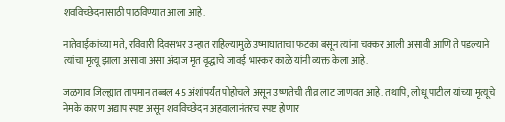शवविच्छेदनासाठी पाठविण्यात आला आहे.

नातेवाईकांच्या मते, रविवारी दिवसभर उन्हात राहिल्यामुळे उष्माघाताचा फटका बसून त्यांना चक्कर आली असावी आणि ते पडल्याने त्यांचा मृत्यू झाला असावा असा अंदाज मृत वृद्धाचे जावई भास्कर काळे यांनी व्यक्त केला आहे.

जळगाव जिल्ह्यात तापमान तब्बल 45 अंशांपर्यंत पोहोचले असून उष्णतेची तीव्र लाट जाणवत आहे. तथापि, लोधू पाटील यांच्या मृत्यूचे नेमके कारण अद्याप स्पष्ट असून शवविच्छेदन अहवालानंतरच स्पष्ट होणार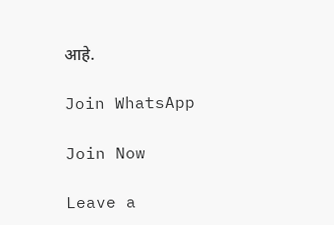आहे.

Join WhatsApp

Join Now

Leave a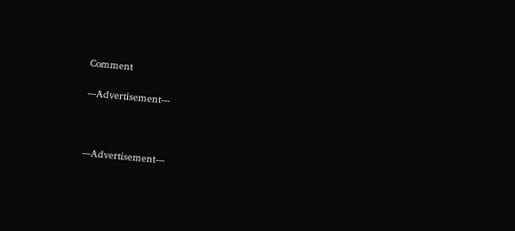Comment

---Advertisement---



---Advertisement---